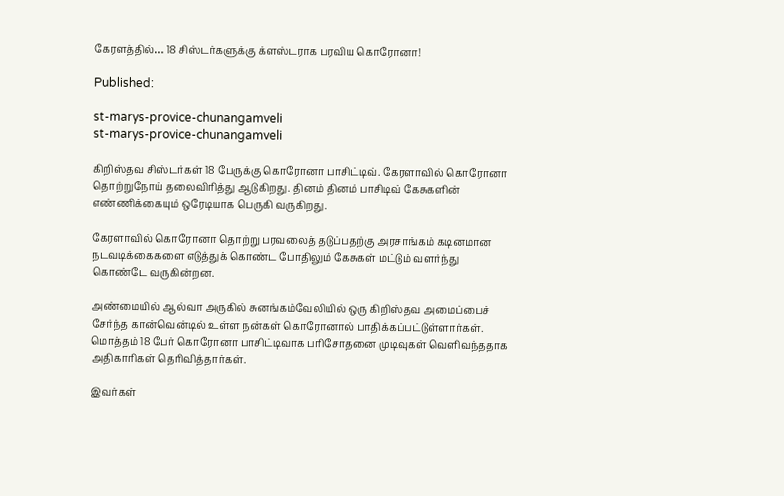கேரளத்தில்… 18 சிஸ்டர்களுக்கு க்ளஸ்டராக பரவிய கொரோனா!

Published:

st-marys-provice-chunangamveli
st-marys-provice-chunangamveli

கிறிஸ்தவ சிஸ்டர்கள் 18 பேருக்கு கொரோனா பாசிட்டிவ். கேரளாவில் கொரோனா தொற்றுநோய் தலைவிரித்து ஆடுகிறது. தினம் தினம் பாசிடிவ் கேசுகளின் எண்ணிக்கையும் ஒரேடியாக பெருகி வருகிறது.

கேரளாவில் கொரோனா தொற்று பரவலைத் தடுப்பதற்கு அரசாங்கம் கடினமான நடவடிக்கைகளை எடுத்துக் கொண்ட போதிலும் கேசுகள் மட்டும் வளர்ந்து கொண்டே வருகின்றன.

அண்மையில் ஆல்வா அருகில் சுனங்கம்வேலியில் ஒரு கிறிஸ்தவ அமைப்பைச் சேர்ந்த கான்வென்டில் உள்ள நன்கள் கொரோனால் பாதிக்கப்பட்டுள்ளார்கள். மொத்தம் 18 பேர் கொரோனா பாசிட்டிவாக பரிசோதனை முடிவுகள் வெளிவந்ததாக அதிகாரிகள் தெரிவித்தார்கள்.

இவர்கள்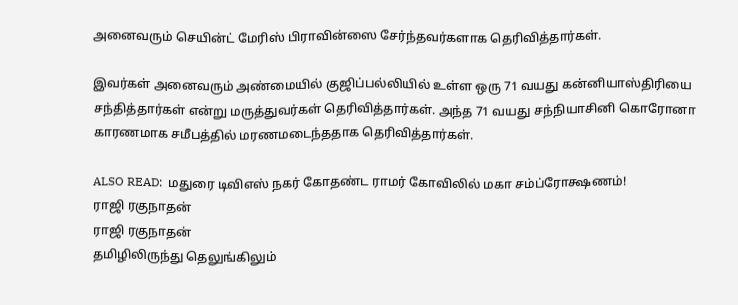அனைவரும் செயின்ட் மேரிஸ் பிராவின்ஸை சேர்ந்தவர்களாக தெரிவித்தார்கள்.

இவர்கள் அனைவரும் அண்மையில் குஜிப்பல்லியில் உள்ள ஒரு 71 வயது கன்னியாஸ்திரியை சந்தித்தார்கள் என்று மருத்துவர்கள் தெரிவித்தார்கள். அந்த 71 வயது சந்நியாசினி கொரோனா காரணமாக சமீபத்தில் மரணமடைந்ததாக தெரிவித்தார்கள்.

ALSO READ:  மதுரை டிவிஎஸ் நகர் கோதண்ட ராமர் கோவிலில் மகா சம்ப்ரோக்ஷணம்!
ராஜி ரகுநாதன்
ராஜி ரகுநாதன்
தமிழிலிருந்து தெலுங்கிலும்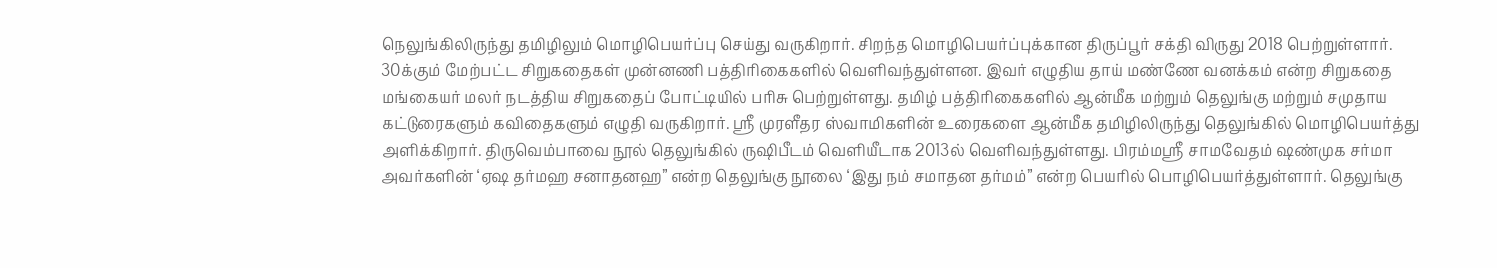நெலுங்கிலிருந்து தமிழிலும் மொழிபெயர்ப்பு செய்து வருகிறார். சிறந்த மொழிபெயர்ப்புக்கான திருப்பூர் சக்தி விருது 2018 பெற்றுள்ளார். 30க்கும் மேற்பட்ட சிறுகதைகள் முன்னணி பத்திரிகைகளில் வெளிவந்துள்ளன. இவர் எழுதிய தாய் மண்ணே வனக்கம் என்ற சிறுகதை மங்கையர் மலர் நடத்திய சிறுகதைப் போட்டியில் பரிசு பெற்றுள்ளது. தமிழ் பத்திரிகைகளில் ஆன்மீக மற்றும் தெலுங்கு மற்றும் சமுதாய கட்டுரைகளும் கவிதைகளும் எழுதி வருகிறார். ஸ்ரீ முரளீதர ஸ்வாமிகளின் உரைகளை ஆன்மீக தமிழிலிருந்து தெலுங்கில் மொழிபெயர்த்து அளிக்கிறார். திருவெம்பாவை நூல் தெலுங்கில் ருஷிபீடம் வெளியீடாக 2013ல் வெளிவந்துள்ளது. பிரம்மஸ்ரீ சாமவேதம் ஷண்முக சர்மா அவர்களின் ‘ஏஷ தர்மஹ சனாதனஹ” என்ற தெலுங்கு நூலை ‘இது நம் சமாதன தர்மம்” என்ற பெயரில் பொழிபெயர்த்துள்ளார். தெலுங்கு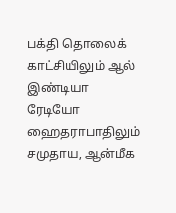பக்தி தொலைக் காட்சியிலும் ஆல் இண்டியா ரேடியோ ஹைதராபாதிலும் சமுதாய, ஆன்மீக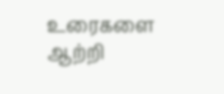உரைகளை ஆற்றி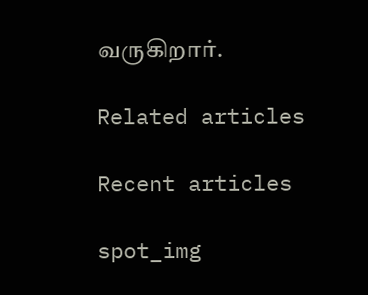வருகிறார்.

Related articles

Recent articles

spot_img